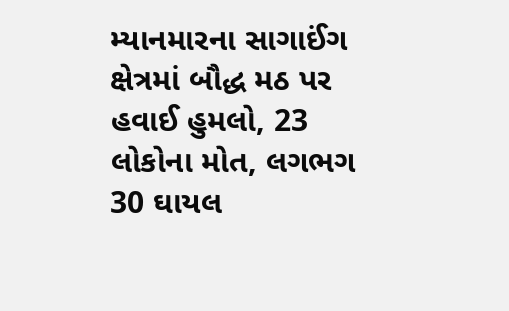મ્યાનમારના સાગાઈંગ ક્ષેત્રમાં બૌદ્ધ મઠ પર હવાઈ હુમલો, 23 લોકોના મોત, લગભગ 30 ઘાયલ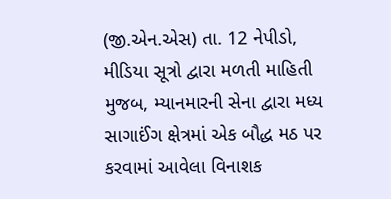(જી.એન.એસ) તા. 12 નેપીડો, મીડિયા સૂત્રો દ્વારા મળતી માહિતી મુજબ, મ્યાનમારની સેના દ્વારા મધ્ય સાગાઈંગ ક્ષેત્રમાં એક બૌદ્ધ મઠ પર કરવામાં આવેલા વિનાશક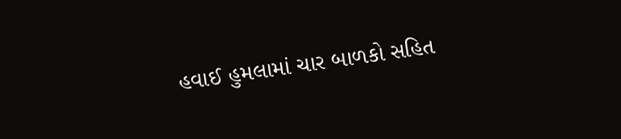હવાઈ હુમલામાં ચાર બાળકો સહિત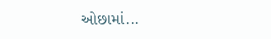ઓછામાં...